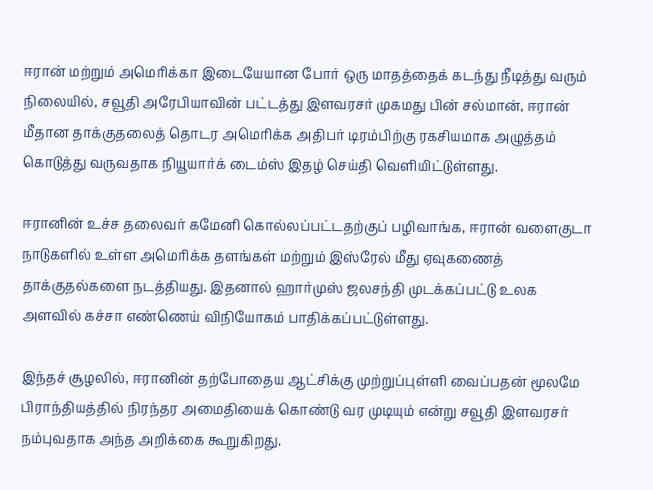ஈரான் மற்றும் அமெரிக்கா இடையேயான போர் ஒரு மாதத்தைக் கடந்து நீடித்து வரும் நிலையில், சவூதி அரேபியாவின் பட்டத்து இளவரசர் முகமது பின் சல்மான், ஈரான் மீதான தாக்குதலைத் தொடர அமெரிக்க அதிபர் டிரம்பிற்கு ரகசியமாக அழுத்தம் கொடுத்து வருவதாக நியூயார்க் டைம்ஸ் இதழ் செய்தி வெளியிட்டுள்ளது.

ஈரானின் உச்ச தலைவர் கமேனி கொல்லப்பட்டதற்குப் பழிவாங்க, ஈரான் வளைகுடா நாடுகளில் உள்ள அமெரிக்க தளங்கள் மற்றும் இஸ்ரேல் மீது ஏவுகணைத் தாக்குதல்களை நடத்தியது. இதனால் ஹார்முஸ் ஜலசந்தி முடக்கப்பட்டு உலக அளவில் கச்சா எண்ணெய் விநியோகம் பாதிக்கப்பட்டுள்ளது.

இந்தச் சூழலில், ஈரானின் தற்போதைய ஆட்சிக்கு முற்றுப்புள்ளி வைப்பதன் மூலமே பிராந்தியத்தில் நிரந்தர அமைதியைக் கொண்டு வர முடியும் என்று சவூதி இளவரசர் நம்புவதாக அந்த அறிக்கை கூறுகிறது.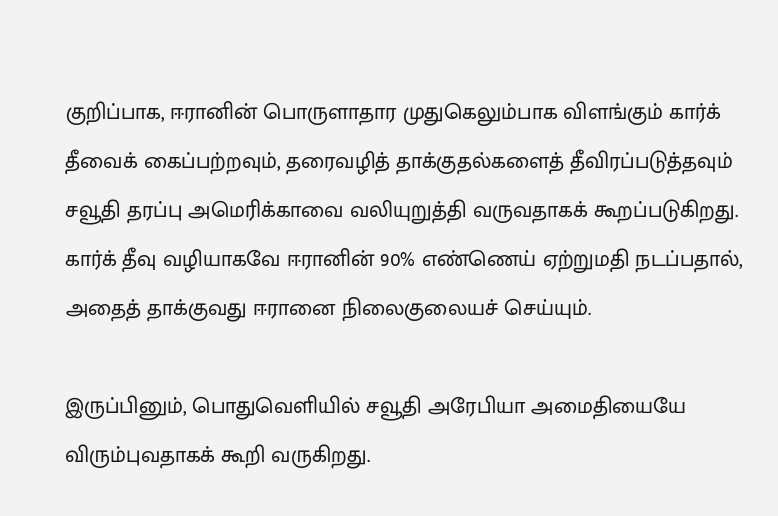குறிப்பாக, ஈரானின் பொருளாதார முதுகெலும்பாக விளங்கும் கார்க்  தீவைக் கைப்பற்றவும், தரைவழித் தாக்குதல்களைத் தீவிரப்படுத்தவும் சவூதி தரப்பு அமெரிக்காவை வலியுறுத்தி வருவதாகக் கூறப்படுகிறது. கார்க் தீவு வழியாகவே ஈரானின் 90% எண்ணெய் ஏற்றுமதி நடப்பதால், அதைத் தாக்குவது ஈரானை நிலைகுலையச் செய்யும்.

இருப்பினும், பொதுவெளியில் சவூதி அரேபியா அமைதியையே விரும்புவதாகக் கூறி வருகிறது.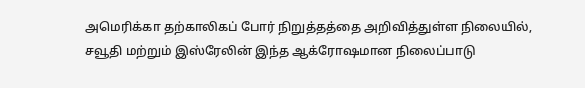அமெரிக்கா தற்காலிகப் போர் நிறுத்தத்தை அறிவித்துள்ள நிலையில், சவூதி மற்றும் இஸ்ரேலின் இந்த ஆக்ரோஷமான நிலைப்பாடு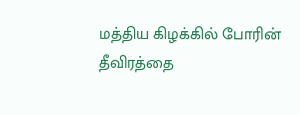மத்திய கிழக்கில் போரின் தீவிரத்தை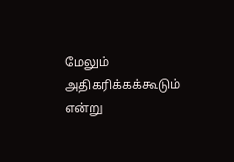மேலும் அதிகரிக்கக்கூடும் என்று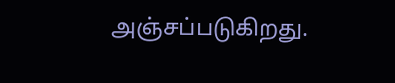அஞ்சப்படுகிறது.